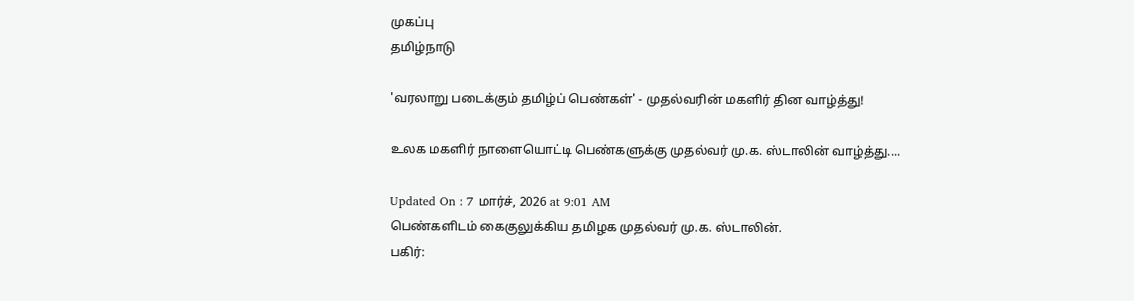முகப்பு
தமிழ்நாடு

'வரலாறு படைக்கும் தமிழ்ப் பெண்கள்' - முதல்வரின் மகளிர் தின வாழ்த்து!

உலக மகளிர் நாளையொட்டி பெண்களுக்கு முதல்வர் மு.க. ஸ்டாலின் வாழ்த்து....

Updated On : 7 மார்ச், 2026 at 9:01 AM
பெண்களிடம் கைகுலுக்கிய தமிழக முதல்வர் மு.க. ஸ்டாலின்.
பகிர்: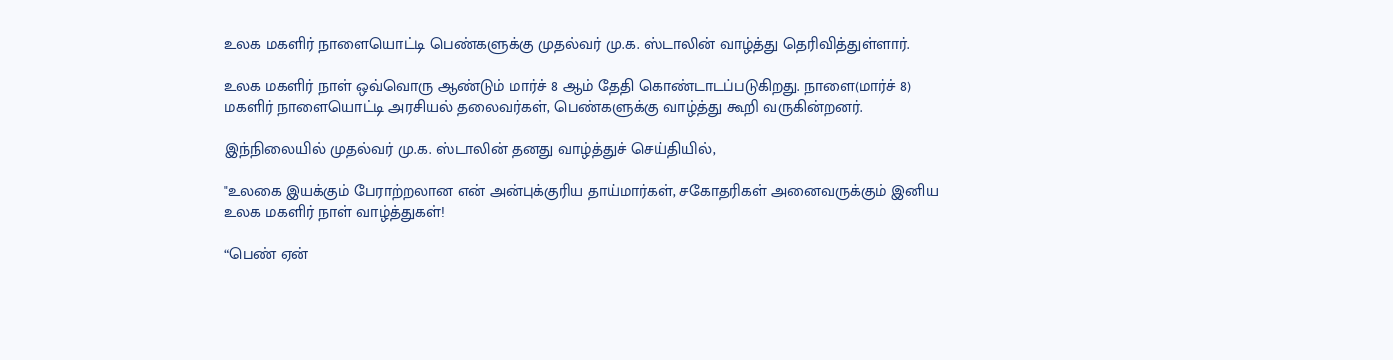உலக மகளிர் நாளையொட்டி பெண்களுக்கு முதல்வர் மு.க. ஸ்டாலின் வாழ்த்து தெரிவித்துள்ளார்.

உலக மகளிர் நாள் ஒவ்வொரு ஆண்டும் மார்ச் 8 ஆம் தேதி கொண்டாடப்படுகிறது. நாளை(மார்ச் 8) மகளிர் நாளையொட்டி அரசியல் தலைவர்கள், பெண்களுக்கு வாழ்த்து கூறி வருகின்றனர்.

இந்நிலையில் முதல்வர் மு.க. ஸ்டாலின் தனது வாழ்த்துச் செய்தியில்,

"உலகை இயக்கும் பேராற்றலான என் அன்புக்குரிய தாய்மார்கள், சகோதரிகள் அனைவருக்கும் இனிய உலக மகளிர் நாள் வாழ்த்துகள்!

“பெண் ஏன்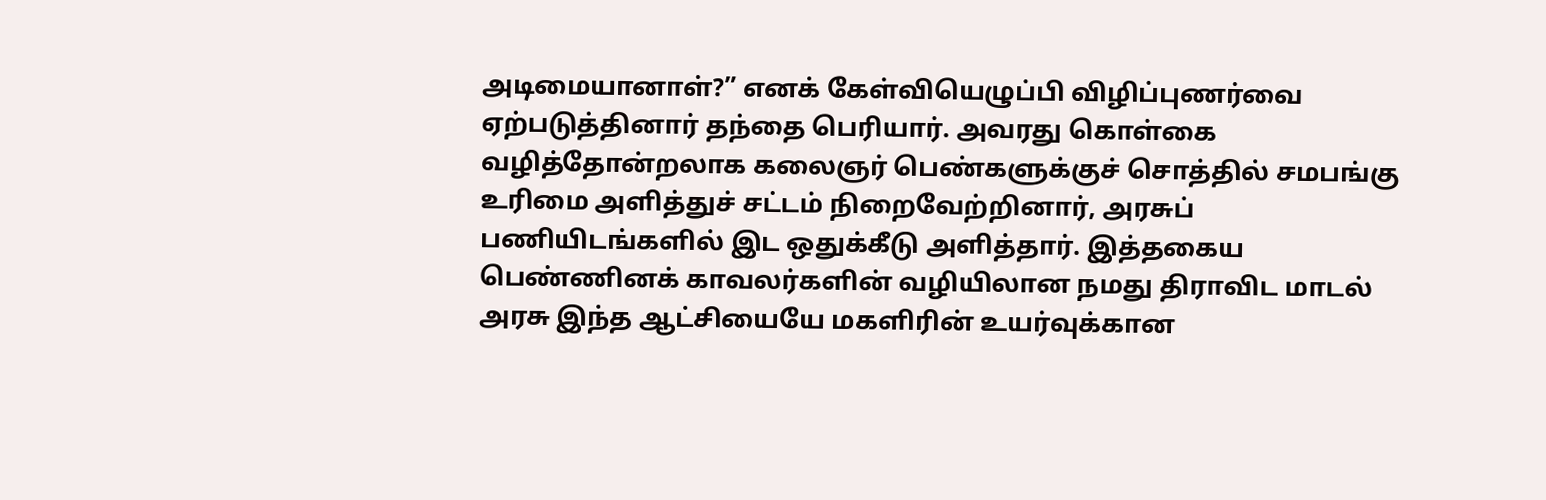அடிமையானாள்?” எனக் கேள்வியெழுப்பி விழிப்புணர்வை ஏற்படுத்தினார் தந்தை பெரியார். அவரது கொள்கை வழித்தோன்றலாக கலைஞர் பெண்களுக்குச் சொத்தில் சமபங்கு உரிமை அளித்துச் சட்டம் நிறைவேற்றினார், அரசுப் பணியிடங்களில் இட ஒதுக்கீடு அளித்தார். இத்தகைய பெண்ணினக் காவலர்களின் வழியிலான நமது திராவிட மாடல் அரசு இந்த ஆட்சியையே மகளிரின் உயர்வுக்கான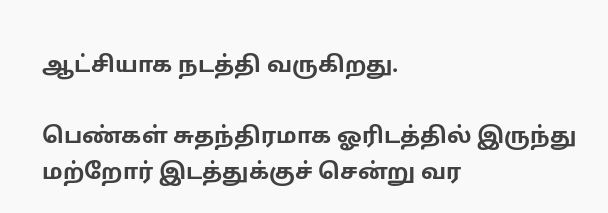ஆட்சியாக நடத்தி வருகிறது.

பெண்கள் சுதந்திரமாக ஓரிடத்தில் இருந்து மற்றோர் இடத்துக்குச் சென்று வர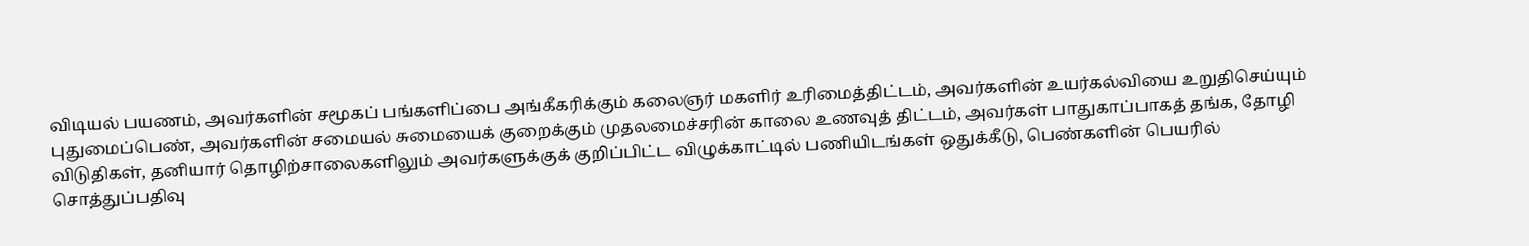விடியல் பயணம், அவர்களின் சமூகப் பங்களிப்பை அங்கீகரிக்கும் கலைஞர் மகளிர் உரிமைத்திட்டம், அவர்களின் உயர்கல்வியை உறுதிசெய்யும் புதுமைப்பெண், அவர்களின் சமையல் சுமையைக் குறைக்கும் முதலமைச்சரின் காலை உணவுத் திட்டம், அவர்கள் பாதுகாப்பாகத் தங்க, தோழி விடுதிகள், தனியார் தொழிற்சாலைகளிலும் அவர்களுக்குக் குறிப்பிட்ட விழுக்காட்டில் பணியிடங்கள் ஒதுக்கீடு, பெண்களின் பெயரில் சொத்துப்பதிவு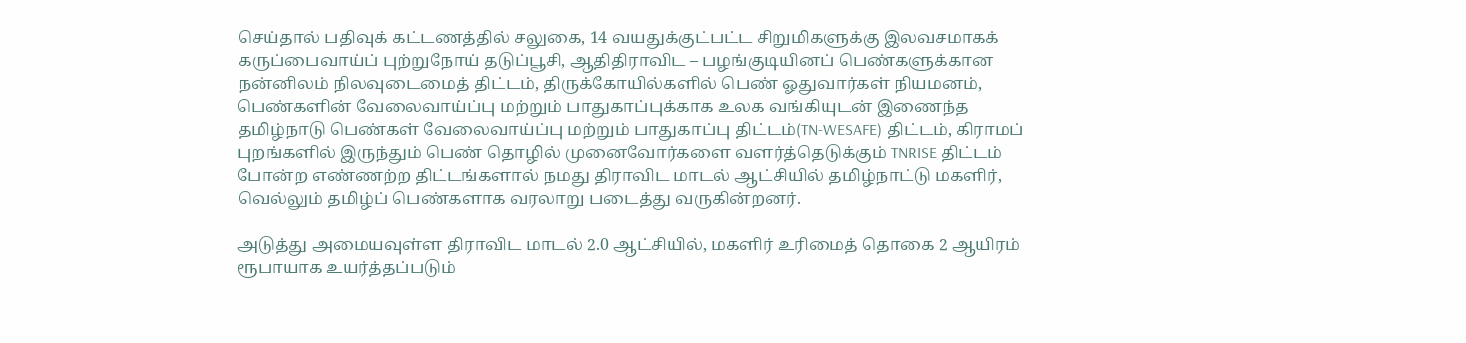செய்தால் பதிவுக் கட்டணத்தில் சலுகை, 14 வயதுக்குட்பட்ட சிறுமிகளுக்கு இலவசமாகக் கருப்பைவாய்ப் புற்றுநோய் தடுப்பூசி, ஆதிதிராவிட – பழங்குடியினப் பெண்களுக்கான நன்னிலம் நிலவுடைமைத் திட்டம், திருக்கோயில்களில் பெண் ஓதுவார்கள் நியமனம், பெண்களின் வேலைவாய்ப்பு மற்றும் பாதுகாப்புக்காக உலக வங்கியுடன் இணைந்த தமிழ்நாடு பெண்கள் வேலைவாய்ப்பு மற்றும் பாதுகாப்பு திட்டம்(TN-WESAFE) திட்டம், கிராமப் புறங்களில் இருந்தும் பெண் தொழில் முனைவோர்களை வளர்த்தெடுக்கும் TNRISE திட்டம் போன்ற எண்ணற்ற திட்டங்களால் நமது திராவிட மாடல் ஆட்சியில் தமிழ்நாட்டு மகளிர், வெல்லும் தமிழ்ப் பெண்களாக வரலாறு படைத்து வருகின்றனர்.

அடுத்து அமையவுள்ள திராவிட மாடல் 2.0 ஆட்சியில், மகளிர் உரிமைத் தொகை 2 ஆயிரம் ரூபாயாக உயர்த்தப்படும்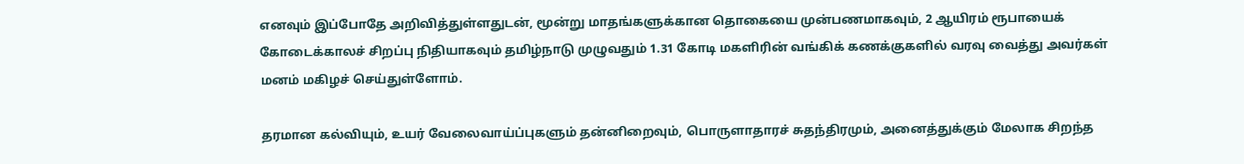எனவும் இப்போதே அறிவித்துள்ளதுடன், மூன்று மாதங்களுக்கான தொகையை முன்பணமாகவும், 2 ஆயிரம் ரூபாயைக் கோடைக்காலச் சிறப்பு நிதியாகவும் தமிழ்நாடு முழுவதும் 1.31 கோடி மகளிரின் வங்கிக் கணக்குகளில் வரவு வைத்து அவர்கள் மனம் மகிழச் செய்துள்ளோம்.

தரமான கல்வியும், உயர் வேலைவாய்ப்புகளும் தன்னிறைவும், பொருளாதாரச் சுதந்திரமும், அனைத்துக்கும் மேலாக சிறந்த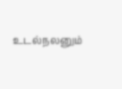உடல்நலனும்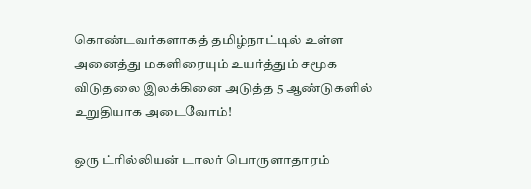கொண்டவர்களாகத் தமிழ்நாட்டில் உள்ள அனைத்து மகளிரையும் உயர்த்தும் சமூக விடுதலை இலக்கினை அடுத்த 5 ஆண்டுகளில் உறுதியாக அடைவோம்!

ஒரு ட்ரில்லியன் டாலர் பொருளாதாரம்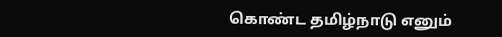கொண்ட தமிழ்நாடு எனும்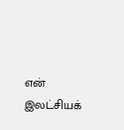என் இலட்சியக்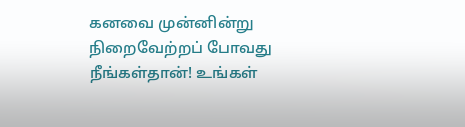கனவை முன்னின்று நிறைவேற்றப் போவது நீங்கள்தான்! உங்கள்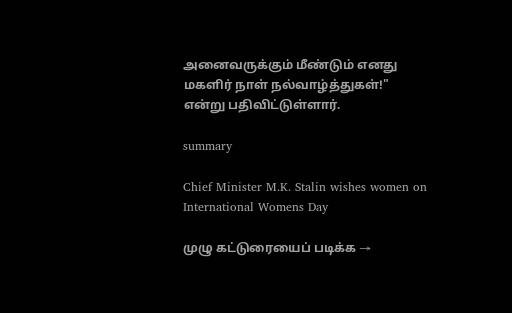அனைவருக்கும் மீண்டும் எனது மகளிர் நாள் நல்வாழ்த்துகள்!" என்று பதிவிட்டுள்ளார்.

summary

Chief Minister M.K. Stalin wishes women on International Womens Day

முழு கட்டுரையைப் படிக்க →